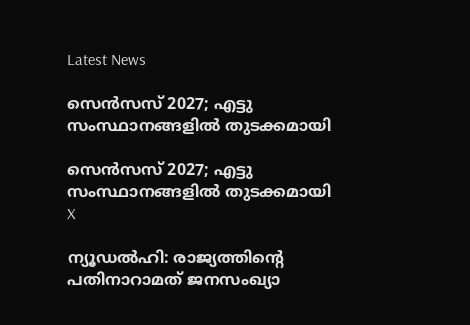Latest News

സെന്‍സസ് 2027; എട്ടു സംസ്ഥാനങ്ങളില്‍ തുടക്കമായി

സെന്‍സസ് 2027; എട്ടു സംസ്ഥാനങ്ങളില്‍ തുടക്കമായി
X

ന്യൂഡല്‍ഹി: രാജ്യത്തിന്റെ പതിനാറാമത് ജനസംഖ്യാ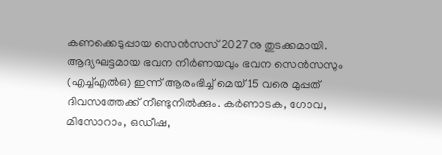കണക്കെടുപ്പായ സെന്‍സസ് 2027നു തുടക്കമായി. ആദ്യഘട്ടമായ ഭവന നിര്‍ണയവും ഭവന സെന്‍സസും (എച്ച്എല്‍ഒ) ഇന്ന് ആരംഭിച്ച് മെയ് 15 വരെ മുപ്പത് ദിവസത്തേക്ക് നീണ്ടുനില്‍ക്കും. കര്‍ണാടക, ഗോവ, മിസോറാം, ഒഡീഷ,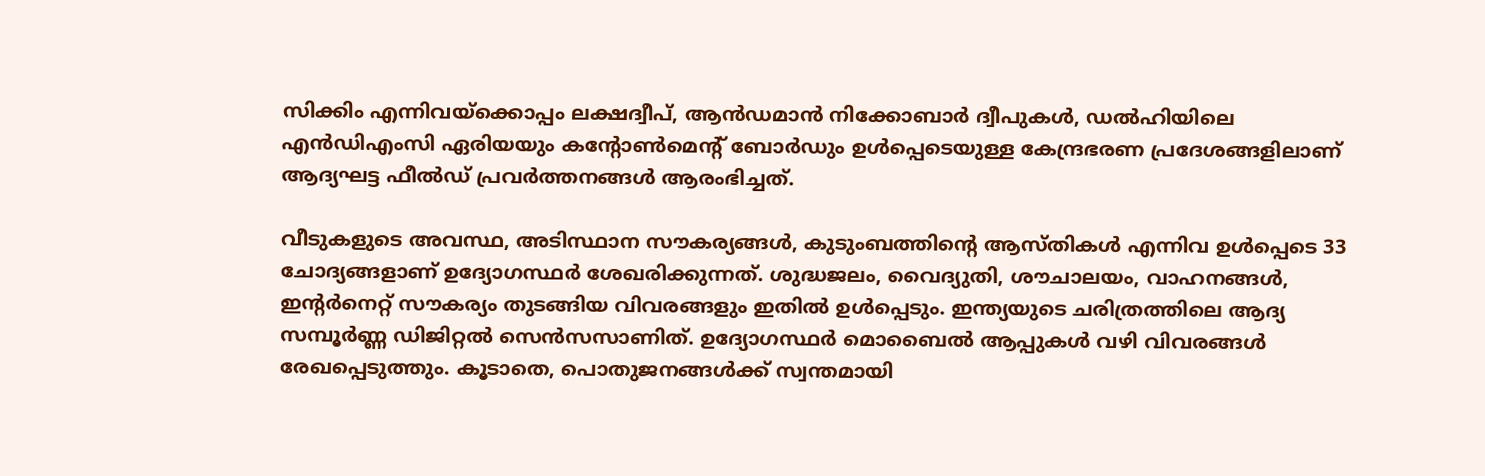സിക്കിം എന്നിവയ്‌ക്കൊപ്പം ലക്ഷദ്വീപ്, ആന്‍ഡമാന്‍ നിക്കോബാര്‍ ദ്വീപുകള്‍, ഡല്‍ഹിയിലെ എന്‍ഡിഎംസി ഏരിയയും കന്റോണ്‍മെന്റ് ബോര്‍ഡും ഉള്‍പ്പെടെയുള്ള കേന്ദ്രഭരണ പ്രദേശങ്ങളിലാണ് ആദ്യഘട്ട ഫീല്‍ഡ് പ്രവര്‍ത്തനങ്ങള്‍ ആരംഭിച്ചത്.

വീടുകളുടെ അവസ്ഥ, അടിസ്ഥാന സൗകര്യങ്ങള്‍, കുടുംബത്തിന്റെ ആസ്തികള്‍ എന്നിവ ഉള്‍പ്പെടെ 33 ചോദ്യങ്ങളാണ് ഉദ്യോഗസ്ഥര്‍ ശേഖരിക്കുന്നത്. ശുദ്ധജലം, വൈദ്യുതി, ശൗചാലയം, വാഹനങ്ങള്‍, ഇന്റര്‍നെറ്റ് സൗകര്യം തുടങ്ങിയ വിവരങ്ങളും ഇതില്‍ ഉള്‍പ്പെടും. ഇന്ത്യയുടെ ചരിത്രത്തിലെ ആദ്യ സമ്പൂര്‍ണ്ണ ഡിജിറ്റല്‍ സെന്‍സസാണിത്. ഉദ്യോഗസ്ഥര്‍ മൊബൈല്‍ ആപ്പുകള്‍ വഴി വിവരങ്ങള്‍ രേഖപ്പെടുത്തും. കൂടാതെ, പൊതുജനങ്ങള്‍ക്ക് സ്വന്തമായി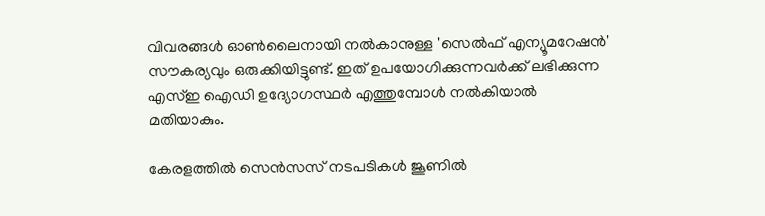വിവരങ്ങള്‍ ഓണ്‍ലൈനായി നല്‍കാനുള്ള 'സെല്‍ഫ് എന്യൂമറേഷന്‍' സൗകര്യവും ഒരുക്കിയിട്ടുണ്ട്. ഇത് ഉപയോഗിക്കുന്നവര്‍ക്ക് ലഭിക്കുന്ന എസ്ഇ ഐഡി ഉദ്യോഗസ്ഥര്‍ എത്തുമ്പോള്‍ നല്‍കിയാല്‍ മതിയാകും.

കേരളത്തില്‍ സെന്‍സസ് നടപടികള്‍ ജൂണില്‍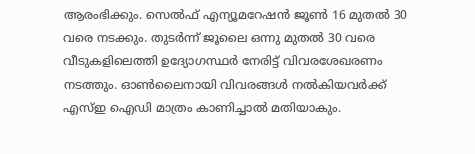ആരംഭിക്കും. സെല്‍ഫ് എന്യൂമറേഷന്‍ ജൂണ്‍ 16 മുതല്‍ 30 വരെ നടക്കും. തുടര്‍ന്ന് ജൂലൈ ഒന്നു മുതല്‍ 30 വരെ വീടുകളിലെത്തി ഉദ്യോഗസ്ഥര്‍ നേരിട്ട് വിവരശേഖരണം നടത്തും. ഓണ്‍ലൈനായി വിവരങ്ങള്‍ നല്‍കിയവര്‍ക്ക് എസ്ഇ ഐഡി മാത്രം കാണിച്ചാല്‍ മതിയാകും.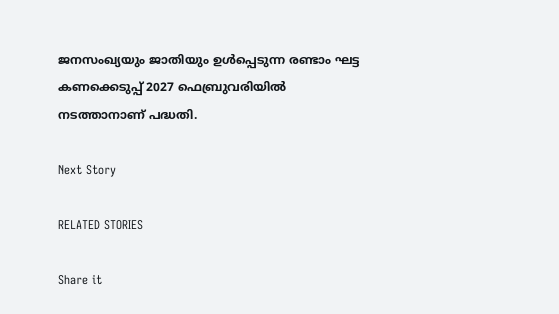ജനസംഖ്യയും ജാതിയും ഉള്‍പ്പെടുന്ന രണ്ടാം ഘട്ട കണക്കെടുപ്പ് 2027 ഫെബ്രുവരിയില്‍ നടത്താനാണ് പദ്ധതി.

Next Story

RELATED STORIES

Share it